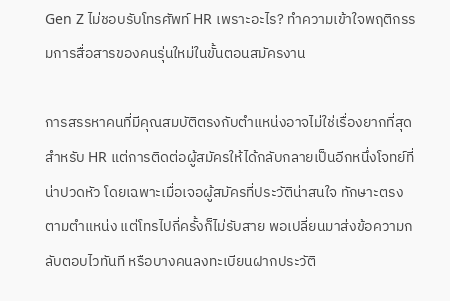Gen Z ไม่ชอบรับโทรศัพท์ HR เพราะอะไร? ทำความเข้าใจพฤติกรรมการสื่อสารของคนรุ่นใหม่ในขั้นตอนสมัครงาน

การสรรหาคนที่มีคุณสมบัติตรงกับตำแหน่งอาจไม่ใช่เรื่องยากที่สุดสำหรับ HR แต่การติดต่อผู้สมัครให้ได้กลับกลายเป็นอีกหนึ่งโจทย์ที่น่าปวดหัว โดยเฉพาะเมื่อเจอผู้สมัครที่ประวัติน่าสนใจ ทักษาะตรงตามตำแหน่ง แต่โทรไปกี่ครั้งก็ไม่รับสาย พอเปลี่ยนมาส่งข้อความกลับตอบไวทันที หรือบางคนลงทะเบียนฝากประวัติ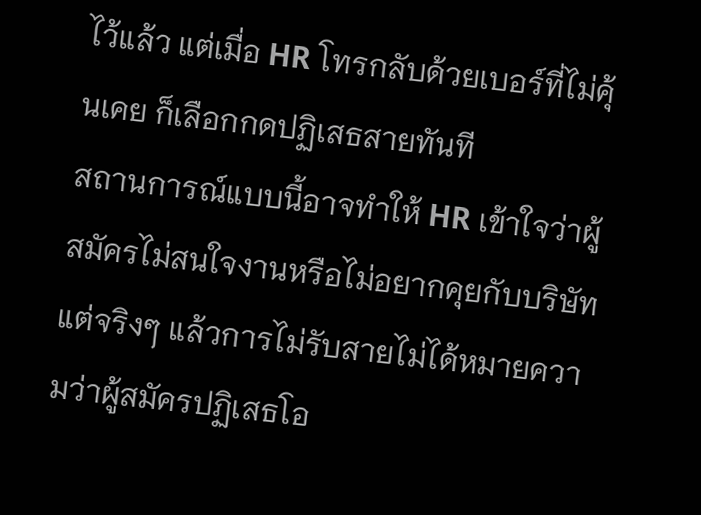ไว้แล้ว แต่เมื่อ HR โทรกลับด้วยเบอร์ที่ไม่คุ้นเคย ก็เลือกกดปฏิเสธสายทันที
สถานการณ์แบบนี้อาจทำให้ HR เข้าใจว่าผู้สมัครไม่สนใจงานหรือไม่อยากคุยกับบริษัท แต่จริงๆ แล้วการไม่รับสายไม่ได้หมายความว่าผู้สมัครปฏิเสธโอ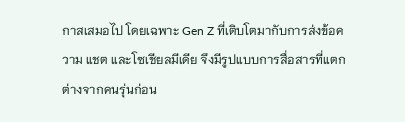กาสเสมอไป โดยเฉพาะ Gen Z ที่เติบโตมากับการส่งข้อความ แชต และโซเชียลมีเดีย จึงมีรูปแบบการสื่อสารที่แตกต่างจากคนรุ่นก่อน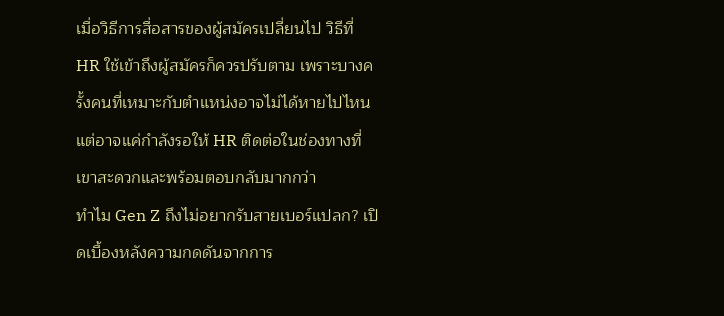เมื่อวิธีการสื่อสารของผู้สมัครเปลี่ยนไป วิธีที่ HR ใช้เข้าถึงผู้สมัครก็ควรปรับตาม เพราะบางครั้งคนที่เหมาะกับตำแหน่งอาจไม่ได้หายไปไหน แต่อาจแค่กำลังรอให้ HR ติดต่อในช่องทางที่เขาสะดวกและพร้อมตอบกลับมากกว่า
ทำไม Gen Z ถึงไม่อยากรับสายเบอร์แปลก? เปิดเบื้องหลังความกดดันจากการ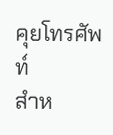คุยโทรศัพท์
สำห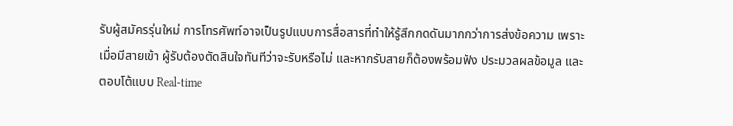รับผู้สมัครรุ่นใหม่ การโทรศัพท์อาจเป็นรูปแบบการสื่อสารที่ทำให้รู้สึกกดดันมากกว่าการส่งข้อความ เพราะเมื่อมีสายเข้า ผู้รับต้องตัดสินใจทันทีว่าจะรับหรือไม่ และหากรับสายก็ต้องพร้อมฟัง ประมวลผลข้อมูล และตอบโต้แบบ Real-time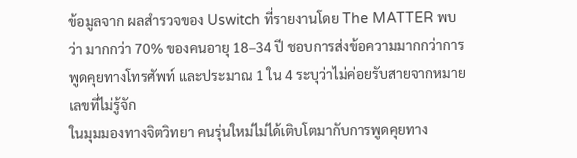ข้อมูลจาก ผลสำรวจของ Uswitch ที่รายงานโดย The MATTER พบว่า มากกว่า 70% ของคนอายุ 18–34 ปี ชอบการส่งข้อความมากกว่าการพูดคุยทางโทรศัพท์ และประมาณ 1 ใน 4 ระบุว่าไม่ค่อยรับสายจากหมายเลขที่ไม่รู้จัก
ในมุมมองทางจิตวิทยา คนรุ่นใหม่ไม่ได้เติบโตมากับการพูดคุยทาง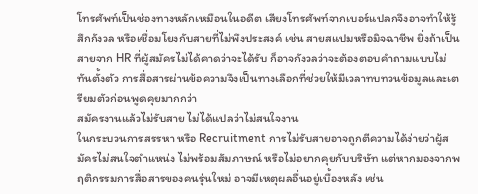โทรศัพท์เป็นช่องทางหลักเหมือนในอดีต เสียงโทรศัพท์จากเบอร์แปลกจึงอาจทำให้รู้สึกกังวล หรือเชื่อมโยงกับสายที่ไม่พึงประสงค์ เช่น สายสแปมหรือมิจฉาชีพ ยิ่งถ้าเป็นสายจาก HR ที่ผู้สมัครไม่ได้คาดว่าจะได้รับ ก็อาจกังวลว่าจะต้องตอบคำถามแบบไม่ทันตั้งตัว การสื่อสารผ่านข้อความจึงเป็นทางเลือกที่ช่วยให้มีเวลาทบทวนข้อมูลและเตรียมตัวก่อนพูดคุยมากกว่า
สมัครงานแล้วไม่รับสาย ไม่ได้แปลว่าไม่สนใจงาน
ในกระบวนการสรรหา หรือ Recruitment การไม่รับสายอาจถูกตีความได้ง่ายว่าผู้สมัครไม่สนใจตำแหน่ง ไม่พร้อมสัมภาษณ์ หรือไม่อยากคุยกับบริษัท แต่หากมองจากพฤติกรรมการสื่อสารของคนรุ่นใหม่ อาจมีเหตุผลอื่นอยู่เบื้องหลัง เช่น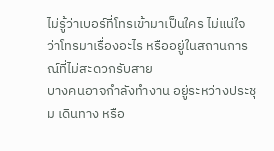ไม่รู้ว่าเบอร์ที่โทรเข้ามาเป็นใคร ไม่แน่ใจว่าโทรมาเรื่องอะไร หรืออยู่ในสถานการณ์ที่ไม่สะดวกรับสาย
บางคนอาจกำลังทำงาน อยู่ระหว่างประชุม เดินทาง หรือ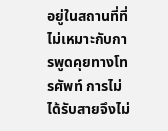อยู่ในสถานที่ที่ไม่เหมาะกับการพูดคุยทางโทรศัพท์ การไม่ได้รับสายจึงไม่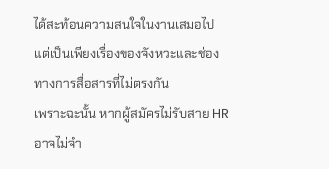ได้สะท้อนความสนใจในงานเสมอไป แต่เป็นเพียงเรื่องของจังหวะและช่องทางการสื่อสารที่ไม่ตรงกัน
เพราะฉะนั้น หากผู้สมัครไม่รับสาย HR อาจไม่จำ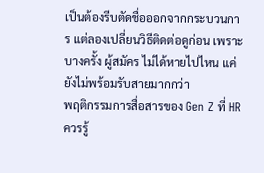เป็นต้องรีบตัดชื่อออกจากกระบวนการ แต่ลองเปลี่ยนวิธีติดต่อดูก่อน เพราะบางครั้ง ผู้สมัคร ไม่ได้หายไปไหน แค่ยังไม่พร้อมรับสายมากกว่า
พฤติกรรมการสื่อสารของ Gen Z ที่ HR ควรรู้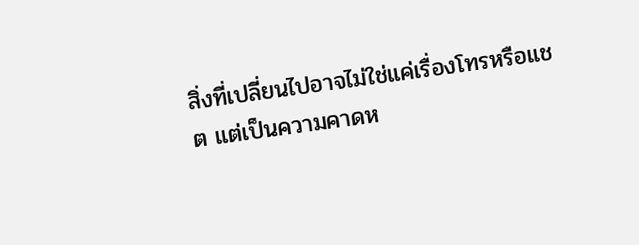สิ่งที่เปลี่ยนไปอาจไม่ใช่แค่เรื่องโทรหรือแชต แต่เป็นความคาดห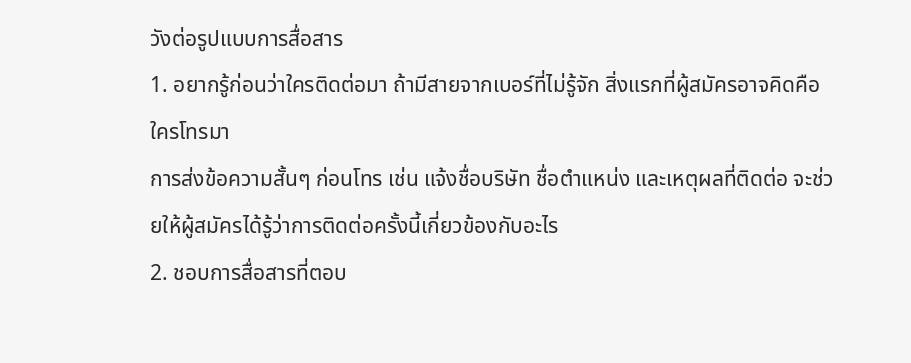วังต่อรูปแบบการสื่อสาร
1. อยากรู้ก่อนว่าใครติดต่อมา ถ้ามีสายจากเบอร์ที่ไม่รู้จัก สิ่งแรกที่ผู้สมัครอาจคิดคือ ใครโทรมา
การส่งข้อความสั้นๆ ก่อนโทร เช่น แจ้งชื่อบริษัท ชื่อตำแหน่ง และเหตุผลที่ติดต่อ จะช่วยให้ผู้สมัครได้รู้ว่าการติดต่อครั้งนี้เกี่ยวข้องกับอะไร
2. ชอบการสื่อสารที่ตอบ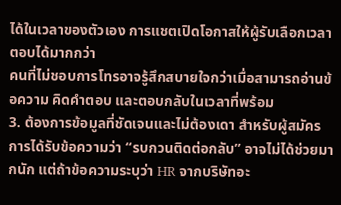ได้ในเวลาของตัวเอง การแชตเปิดโอกาสให้ผู้รับเลือกเวลาตอบได้มากกว่า
คนที่ไม่ชอบการโทรอาจรู้สึกสบายใจกว่าเมื่อสามารถอ่านข้อความ คิดคำตอบ และตอบกลับในเวลาที่พร้อม
3. ต้องการข้อมูลที่ชัดเจนและไม่ต้องเดา สำหรับผู้สมัครการได้รับข้อความว่า “รบกวนติดต่อกลับ” อาจไม่ได้ช่วยมากนัก แต่ถ้าข้อความระบุว่า HR จากบริษัทอะ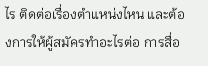ไร ติดต่อเรื่องตำแหน่งไหน และต้องการให้ผู้สมัครทำอะไรต่อ การสื่อ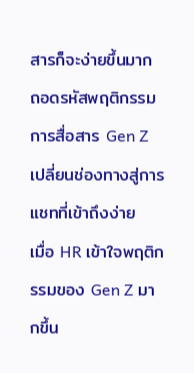สารก็จะง่ายขึ้นมาก
ถอดรหัสพฤติกรรมการสื่อสาร Gen Z เปลี่ยนช่องทางสู่การแชทที่เข้าถึงง่าย
เมื่อ HR เข้าใจพฤติกรรมของ Gen Z มากขึ้น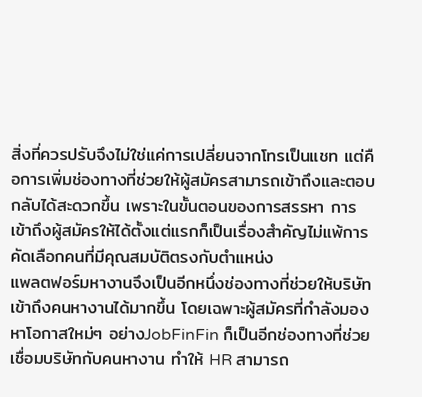สิ่งที่ควรปรับจึงไม่ใช่แค่การเปลี่ยนจากโทรเป็นแชท แต่คือการเพิ่มช่องทางที่ช่วยให้ผู้สมัครสามารถเข้าถึงและตอบกลับได้สะดวกขึ้น เพราะในขั้นตอนของการสรรหา การเข้าถึงผู้สมัครให้ได้ตั้งแต่แรกก็เป็นเรื่องสำคัญไม่แพ้การคัดเลือกคนที่มีคุณสมบัติตรงกับตำแหน่ง
แพลตฟอร์มหางานจึงเป็นอีกหนึ่งช่องทางที่ช่วยให้บริษัทเข้าถึงคนหางานได้มากขึ้น โดยเฉพาะผู้สมัครที่กำลังมองหาโอกาสใหม่ๆ อย่างJobFinFin ก็เป็นอีกช่องทางที่ช่วยเชื่อมบริษัทกับคนหางาน ทำให้ HR สามารถ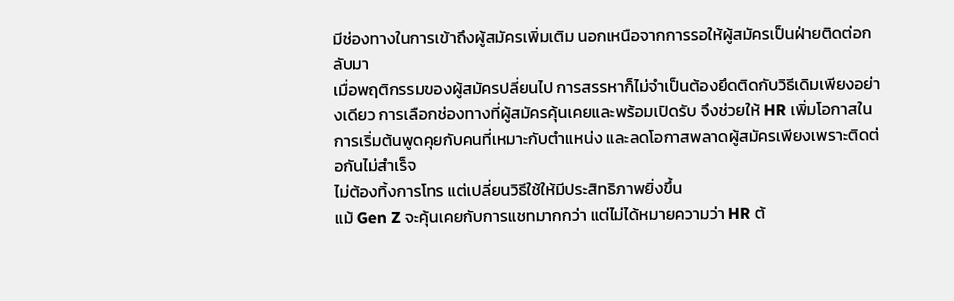มีช่องทางในการเข้าถึงผู้สมัครเพิ่มเติม นอกเหนือจากการรอให้ผู้สมัครเป็นฝ่ายติดต่อกลับมา
เมื่อพฤติกรรมของผู้สมัครปลี่ยนไป การสรรหาก็ไม่จำเป็นต้องยึดติดกับวิธีเดิมเพียงอย่างเดียว การเลือกช่องทางที่ผู้สมัครคุ้นเคยและพร้อมเปิดรับ จึงช่วยให้ HR เพิ่มโอกาสในการเริ่มต้นพูดคุยกับคนที่เหมาะกับตำแหน่ง และลดโอกาสพลาดผู้สมัครเพียงเพราะติดต่อกันไม่สำเร็จ
ไม่ต้องทิ้งการโทร แต่เปลี่ยนวิธีใช้ให้มีประสิทธิภาพยิ่งขึ้น
แม้ Gen Z จะคุ้นเคยกับการแชทมากกว่า แต่ไม่ได้หมายความว่า HR ต้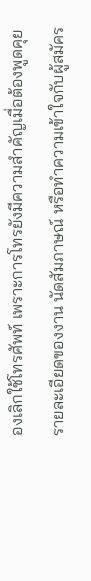องเลิกใช้โทรศัพท์ เพราะการโทรยังมีความสำคัญเมื่อต้องพูดคุยรายละเอียดของงาน นัดสัมภาษณ์ หรือทำความเข้าใจกับผู้สมัคร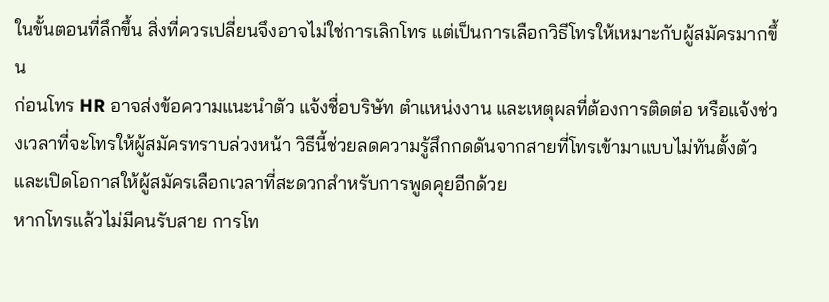ในขั้นตอนที่ลึกขึ้น สิ่งที่ควรเปลี่ยนจึงอาจไม่ใช่การเลิกโทร แต่เป็นการเลือกวิธีโทรให้เหมาะกับผู้สมัครมากขึ้น
ก่อนโทร HR อาจส่งข้อความแนะนำตัว แจ้งชื่อบริษัท ตำแหน่งงาน และเหตุผลที่ต้องการติดต่อ หรือแจ้งช่วงเวลาที่จะโทรให้ผู้สมัครทราบล่วงหน้า วิธีนี้ช่วยลดความรู้สึกกดดันจากสายที่โทรเข้ามาแบบไม่ทันตั้งตัว และเปิดโอกาสให้ผู้สมัครเลือกเวลาที่สะดวกสำหรับการพูดคุยอีกด้วย
หากโทรแล้วไม่มีคนรับสาย การโท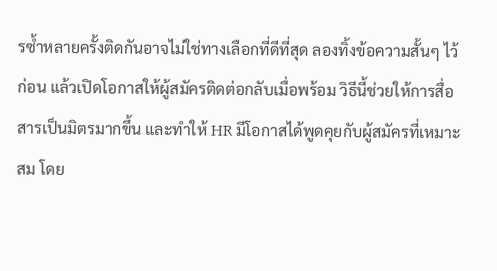รซ้ำหลายครั้งติดกันอาจไม่ใช่ทางเลือกที่ดีที่สุด ลองทิ้งข้อความสั้นๆ ไว้ก่อน แล้วเปิดโอกาสให้ผู้สมัครติดต่อกลับเมื่อพร้อม วิธีนี้ช่วยให้การสื่อสารเป็นมิตรมากขึ้น และทำให้ HR มีโอกาสได้พูดคุยกับผู้สมัครที่เหมาะสม โดย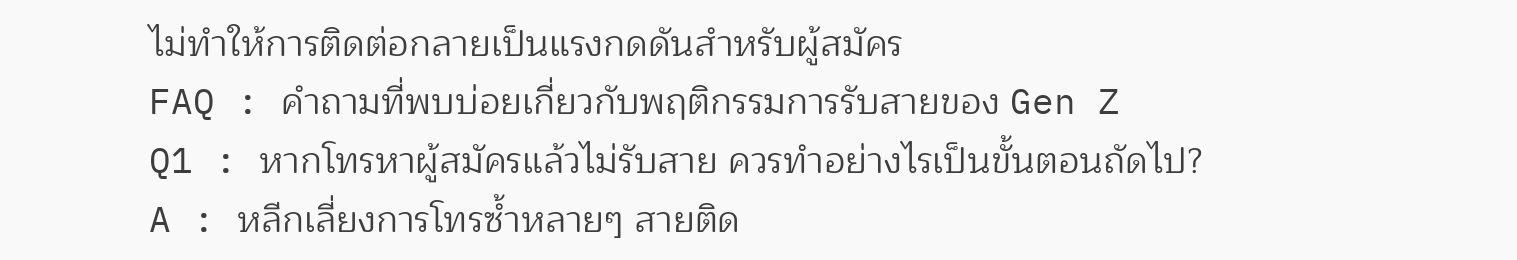ไม่ทำให้การติดต่อกลายเป็นแรงกดดันสำหรับผู้สมัคร
FAQ : คำถามที่พบบ่อยเกี่ยวกับพฤติกรรมการรับสายของ Gen Z
Q1 : หากโทรหาผู้สมัครแล้วไม่รับสาย ควรทำอย่างไรเป็นขั้นตอนถัดไป?
A : หลีกเลี่ยงการโทรซ้ำหลายๆ สายติด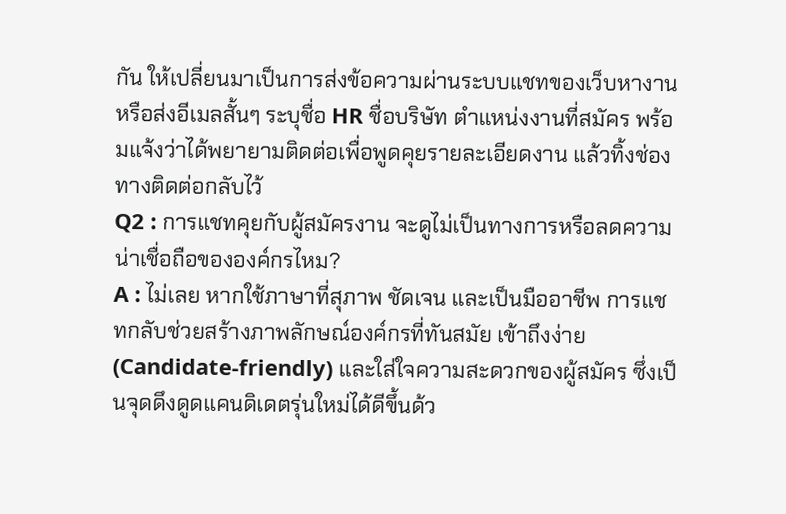กัน ให้เปลี่ยนมาเป็นการส่งข้อความผ่านระบบแชทของเว็บหางาน หรือส่งอีเมลสั้นๆ ระบุชื่อ HR ชื่อบริษัท ตำแหน่งงานที่สมัคร พร้อมแจ้งว่าได้พยายามติดต่อเพื่อพูดคุยรายละเอียดงาน แล้วทิ้งช่องทางติดต่อกลับไว้
Q2 : การแชทคุยกับผู้สมัครงาน จะดูไม่เป็นทางการหรือลดความน่าเชื่อถือขององค์กรไหม?
A : ไม่เลย หากใช้ภาษาที่สุภาพ ชัดเจน และเป็นมืออาชีพ การแชทกลับช่วยสร้างภาพลักษณ์องค์กรที่ทันสมัย เข้าถึงง่าย (Candidate-friendly) และใส่ใจความสะดวกของผู้สมัคร ซึ่งเป็นจุดดึงดูดแคนดิเดตรุ่นใหม่ได้ดีขึ้นด้ว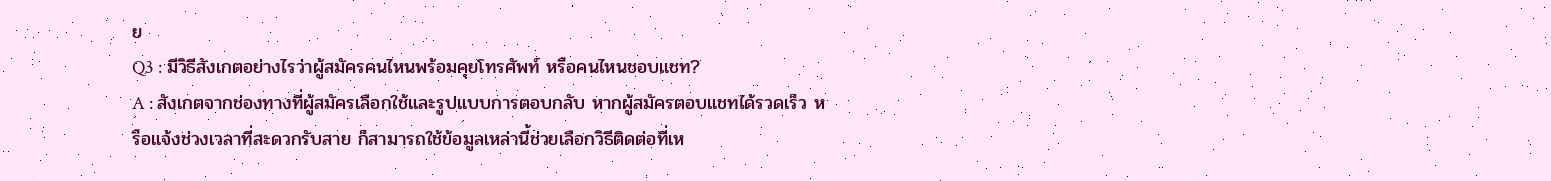ย
Q3 : มีวิธีสังเกตอย่างไรว่าผู้สมัครคนไหนพร้อมคุยโทรศัพท์ หรือคนไหนชอบแชท?
A : สังเกตจากช่องทางที่ผู้สมัครเลือกใช้และรูปแบบการตอบกลับ หากผู้สมัครตอบแชทได้รวดเร็ว หรือแจ้งช่วงเวลาที่สะดวกรับสาย ก็สามารถใช้ข้อมูลเหล่านี้ช่วยเลือกวิธีติดต่อที่เห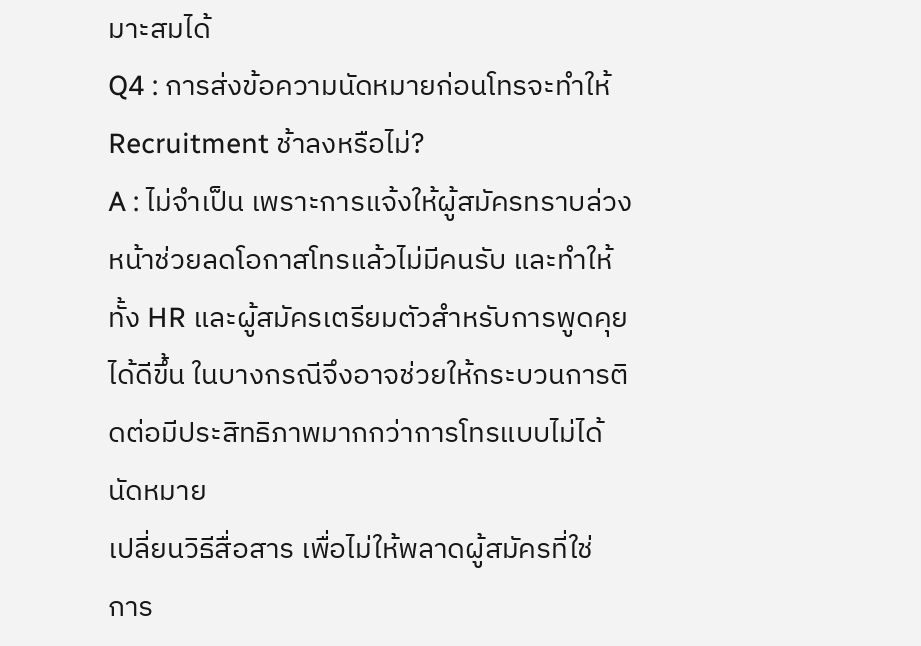มาะสมได้
Q4 : การส่งข้อความนัดหมายก่อนโทรจะทำให้ Recruitment ช้าลงหรือไม่?
A : ไม่จำเป็น เพราะการแจ้งให้ผู้สมัครทราบล่วงหน้าช่วยลดโอกาสโทรแล้วไม่มีคนรับ และทำให้ทั้ง HR และผู้สมัครเตรียมตัวสำหรับการพูดคุยได้ดีขึ้น ในบางกรณีจึงอาจช่วยให้กระบวนการติดต่อมีประสิทธิภาพมากกว่าการโทรแบบไม่ได้นัดหมาย
เปลี่ยนวิธีสื่อสาร เพื่อไม่ให้พลาดผู้สมัครที่ใช่
การ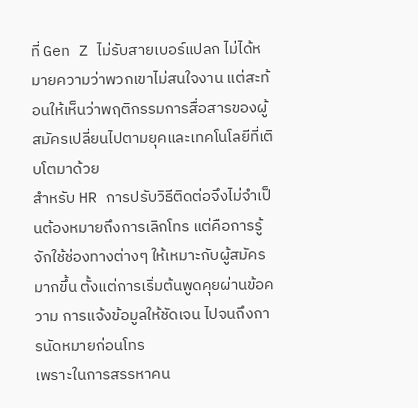ที่ Gen Z ไม่รับสายเบอร์แปลก ไม่ได้หมายความว่าพวกเขาไม่สนใจงาน แต่สะท้อนให้เห็นว่าพฤติกรรมการสื่อสารของผู้สมัครเปลี่ยนไปตามยุคและเทคโนโลยีที่เติบโตมาด้วย
สำหรับ HR การปรับวิธีติดต่อจึงไม่จำเป็นต้องหมายถึงการเลิกโทร แต่คือการรู้จักใช้ช่องทางต่างๆ ให้เหมาะกับผู้สมัครมากขึ้น ตั้งแต่การเริ่มต้นพูดคุยผ่านข้อความ การแจ้งข้อมูลให้ชัดเจน ไปจนถึงการนัดหมายก่อนโทร
เพราะในการสรรหาคน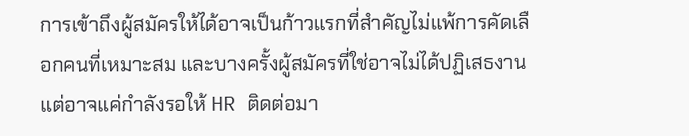การเข้าถึงผู้สมัครให้ได้อาจเป็นก้าวแรกที่สำคัญไม่แพ้การคัดเลือกคนที่เหมาะสม และบางครั้งผู้สมัครที่ใช่อาจไม่ได้ปฏิเสธงาน แต่อาจแค่กำลังรอให้ HR ติดต่อมา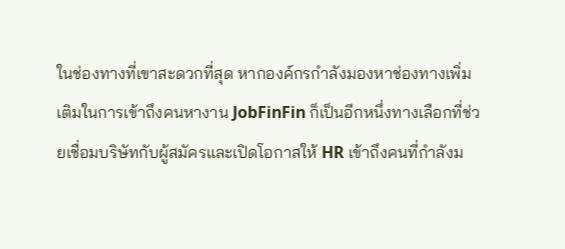ในช่องทางที่เขาสะดวกที่สุด หากองค์กรกำลังมองหาช่องทางเพิ่มเติมในการเข้าถึงคนหางาน JobFinFin ก็เป็นอีกหนึ่งทางเลือกที่ช่วยเชื่อมบริษัทกับผู้สมัครและเปิดโอกาสให้ HR เข้าถึงคนที่กำลังม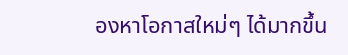องหาโอกาสใหม่ๆ ได้มากขึ้น